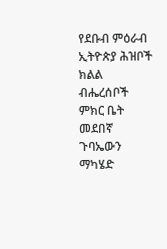የደቡብ ምዕራብ ኢትዮጵያ ሕዝቦች ክልል ብሔረሰቦች ምክር ቤት መደበኛ ጉባኤውን ማካሄድ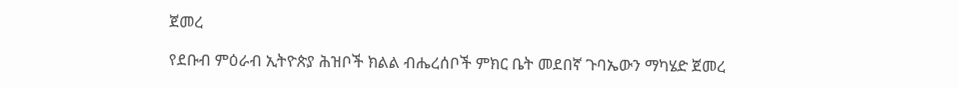ጀመረ

የደቡብ ምዕራብ ኢትዮጵያ ሕዝቦች ክልል ብሔረሰቦች ምክር ቤት መደበኛ ጉባኤውን ማካሄድ ጀመረ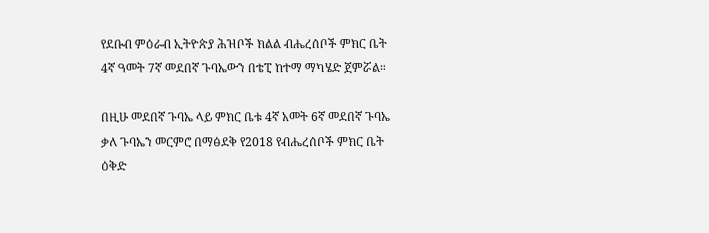የደቡብ ምዕራብ ኢትዮጵያ ሕዝቦች ክልል ብሔረሰቦች ምክር ቤት 4ኛ ዓመት 7ኛ መደበኛ ጉባኤውን በቴፒ ከተማ ማካሄድ ጀምሯል።

በዚሁ መደበኛ ጉባኤ ላይ ምክር ቤቱ 4ኛ አመት 6ኛ መደበኛ ጉባኤ ቃለ ጉባኤን መርምሮ በማፅደቅ የ2018 የብሔረሰቦች ምክር ቤት ዕቅድ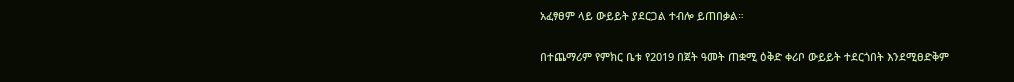አፈፃፀም ላይ ውይይት ያደርጋል ተብሎ ይጠበቃል።

በተጨማሪም የምክር ቤቱ የ2019 በጀት ዓመት ጠቋሚ ዕቅድ ቀሪቦ ውይይት ተደርጎበት እንደሚፀድቅም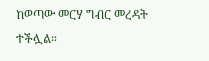ከወጣው መርሃ ግብር መረዳት ተችሏል።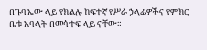በጉባኤው ላይ የክልሉ ከፍተኛ የሥራ ኃላፊዎችና የምክር ቤቱ አባላት በመሳተፍ ላይ ናቸው።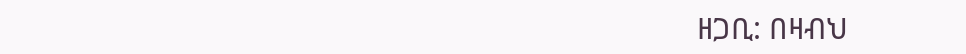ዘጋቢ: በዛብህ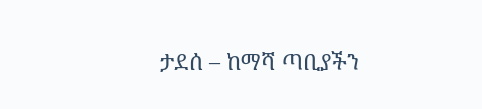ታደሰ – ከማሻ ጣቢያችን